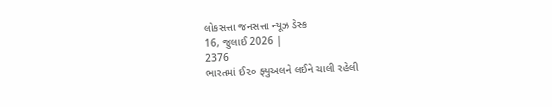લોકસત્તા જનસત્તા ન્યૂઝ ડેસ્ક
16, જુલાઈ 2026 |
2376
ભારતમાં ઈ૨૦ ફ્યુઅલને લઈને ચાલી રહેલી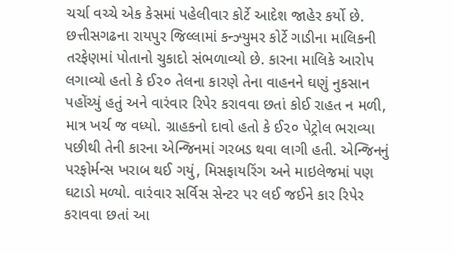ચર્ચા વચ્ચે એક કેસમાં પહેલીવાર કોર્ટે આદેશ જાહેર કર્યો છે. છત્તીસગઢના રાયપુર જિલ્લામાં કન્ઝ્યુમર કોર્ટે ગાડીના માલિકની તરફેણમાં પોતાનો ચુકાદો સંભળાવ્યો છે. કારના માલિકે આરોપ લગાવ્યો હતો કે ઈ૨૦ તેલના કારણે તેના વાહનને ઘણું નુકસાન પહોંચ્યું હતું અને વારંવાર રિપેર કરાવવા છતાં કોઈ રાહત ન મળી, માત્ર ખર્ચ જ વધ્યો. ગ્રાહકનો દાવો હતો કે ઈ૨૦ પેટ્રોલ ભરાવ્યા પછીથી તેની કારના એન્જિનમાં ગરબડ થવા લાગી હતી. એન્જિનનું પરફોર્મન્સ ખરાબ થઈ ગયું, મિસફાયરિંગ અને માઇલેજમાં પણ ઘટાડો મળ્યો. વારંવાર સર્વિસ સેન્ટર પર લઈ જઈને કાર રિપેર કરાવવા છતાં આ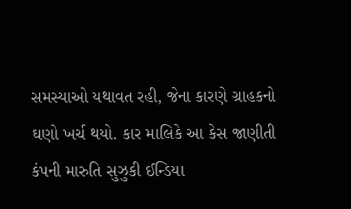સમસ્યાઓ યથાવત રહી, જેના કારણે ગ્રાહકનો ઘણો ખર્ચ થયો. કાર માલિકે આ કેસ જાણીતી કંપની મારુતિ સુઝુકી ઈન્ડિયા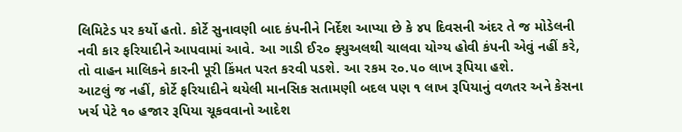લિમિટેડ પર કર્યો હતો. કોર્ટે સુનાવણી બાદ કંપનીને નિર્દેશ આપ્યા છે કે ૪૫ દિવસની અંદર તે જ મોડેલની નવી કાર ફરિયાદીને આપવામાં આવે. આ ગાડી ઈ૨૦ ફ્યુઅલથી ચાલવા યોગ્ય હોવી કંપની એવું નહીં કરે, તો વાહન માલિકને કારની પૂરી કિંમત પરત કરવી પડશે. આ રકમ ૨૦.૫૦ લાખ રૂપિયા હશે.
આટલું જ નહીં, કોર્ટે ફરિયાદીને થયેલી માનસિક સતામણી બદલ પણ ૧ લાખ રૂપિયાનું વળતર અને કેસના ખર્ચ પેટે ૧૦ હજાર રૂપિયા ચૂકવવાનો આદેશ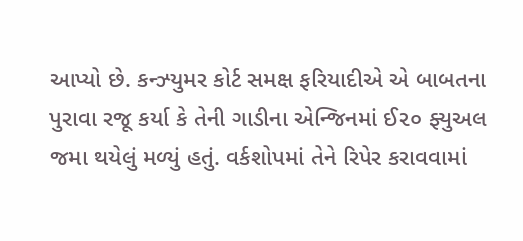આપ્યો છે. કન્ઝ્યુમર કોર્ટ સમક્ષ ફરિયાદીએ એ બાબતના પુરાવા રજૂ કર્યા કે તેની ગાડીના એન્જિનમાં ઈ૨૦ ફ્યુઅલ જમા થયેલું મળ્યું હતું. વર્કશોપમાં તેને રિપેર કરાવવામાં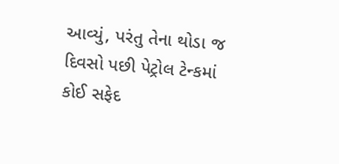આવ્યું, પરંતુ તેના થોડા જ દિવસો પછી પેટ્રોલ ટેન્કમાં કોઈ સફેદ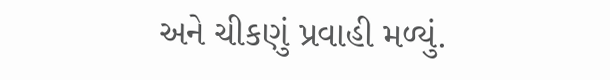અને ચીકણું પ્રવાહી મળ્યું.